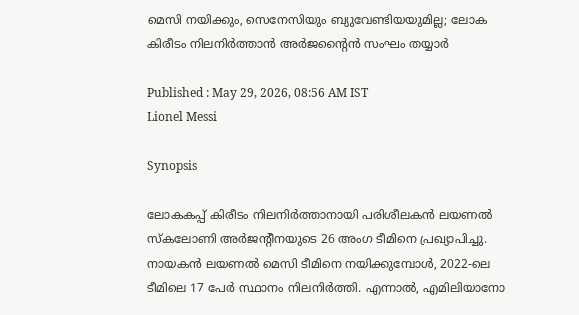മെസി നയിക്കും, സെനേസിയും ബ്യുവേണ്ടിയയുമില്ല; ലോക കിരീടം നിലനിര്‍ത്താന്‍ അര്‍ജന്റൈന്‍ സംഘം തയ്യാര്‍

Published : May 29, 2026, 08:56 AM IST
Lionel Messi

Synopsis

ലോകകപ്പ് കിരീടം നിലനിർത്താനായി പരിശീലകൻ ലയണൽ സ്കലോണി അർജന്റീനയുടെ 26 അംഗ ടീമിനെ പ്രഖ്യാപിച്ചു. നായകൻ ലയണൽ മെസി ടീമിനെ നയിക്കുമ്പോൾ, 2022-ലെ ടീമിലെ 17 പേർ സ്ഥാനം നിലനിർത്തി. എന്നാൽ, എമിലിയാനോ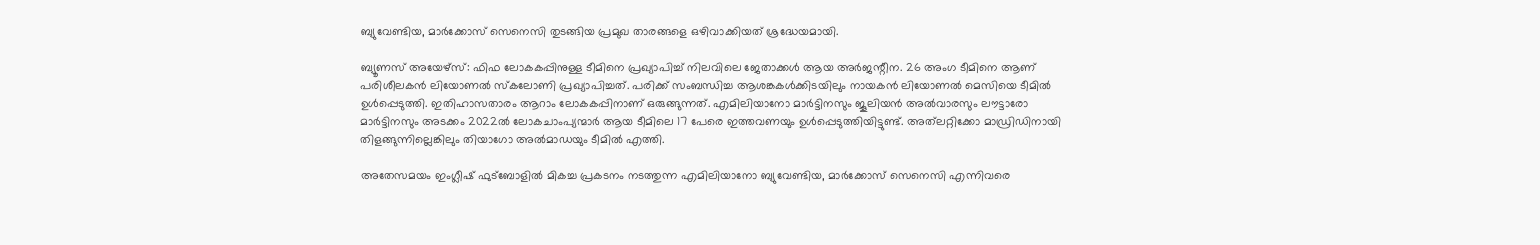ബ്യുവേണ്ടിയ, മാർക്കോസ് സെനെസി തുടങ്ങിയ പ്രമുഖ താരങ്ങളെ ഒഴിവാക്കിയത് ശ്രദ്ധേയമായി.

ബ്യൂണസ് അയേഴ്‌സ്: ഫിഫ ലോകകപ്പിനുള്ള ടീമിനെ പ്രഖ്യാപിച്ച് നിലവിലെ ജേതാക്കള്‍ ആയ അര്‍ജന്റീന. 26 അംഗ ടീമിനെ ആണ് പരിശീലകന്‍ ലിയോണല്‍ സ്‌കലോണി പ്രഖ്യാപിച്ചത്. പരിക്ക് സംബന്ധിച്ച ആശങ്കകള്‍ക്കിടയിലും നായകന്‍ ലിയോണല്‍ മെസിയെ ടീമില്‍ ഉള്‍പ്പെടുത്തി. ഇതിഹാസതാരം ആറാം ലോകകപ്പിനാണ് ഒരുങ്ങുന്നത്. എമിലിയാനോ മാര്‍ട്ടിനസും ജൂലിയന്‍ അല്‍വാരസും ലൗട്ടാരോ മാര്‍ട്ടിനസും അടക്കം 2022ല്‍ ലോകചാംപ്യന്മാര്‍ ആയ ടീമിലെ 17 പേരെ ഇത്തവണയും ഉള്‍പ്പെടുത്തിയിട്ടുണ്ട്. അത്‌ലറ്റിക്കോ മാഡ്രിഡിനായി തിളങ്ങുന്നില്ലെങ്കിലും തിയാഗോ അല്‍മാഡയും ടീമില്‍ എത്തി.

അതേസമയം ഇംഗ്ലീഷ് ഫുട്‌ബോളില്‍ മികച്ച പ്രകടനം നടത്തുന്ന എമിലിയാനോ ബ്യുവേണ്ടിയ, മാര്‍ക്കോസ് സെനെസി എന്നിവരെ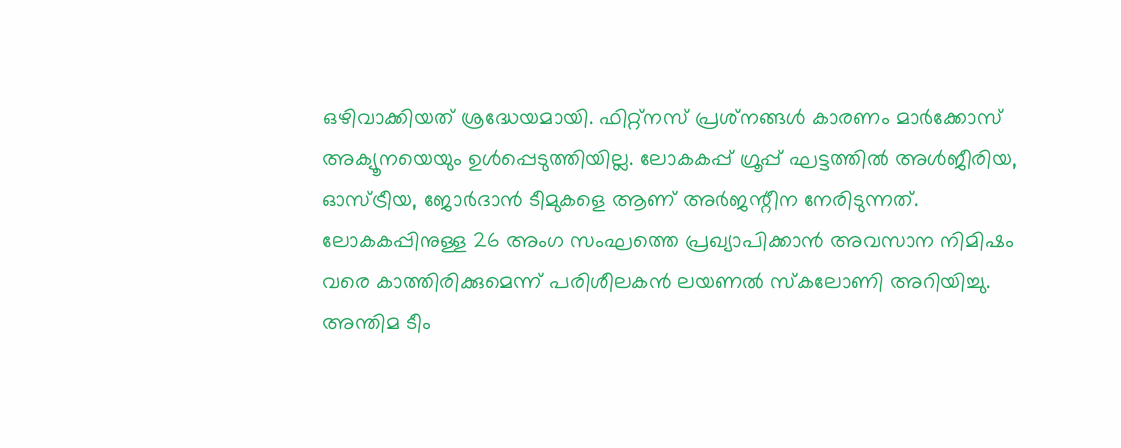ഒഴിവാക്കിയത് ശ്രദ്ധേയമായി. ഫിറ്റ്‌നസ് പ്രശ്‌നങ്ങള്‍ കാരണം മാര്‍ക്കോസ് അക്യൂനയെയും ഉള്‍പ്പെടുത്തിയില്ല. ലോകകപ്പ് ഗ്രൂപ്പ് ഘട്ടത്തില്‍ അള്‍ജീരിയ, ഓസ്ട്രീയ, ജോര്‍ദാന്‍ ടീമുകളെ ആണ് അര്‍ജന്റീന നേരിടുന്നത്. ലോകകപ്പിനുള്ള 26 അംഗ സംഘത്തെ പ്രഖ്യാപിക്കാന്‍ അവസാന നിമിഷം വരെ കാത്തിരിക്കുമെന്ന് പരിശീലകന്‍ ലയണല്‍ സ്‌കലോണി അറിയിച്ചു. അന്തിമ ടീം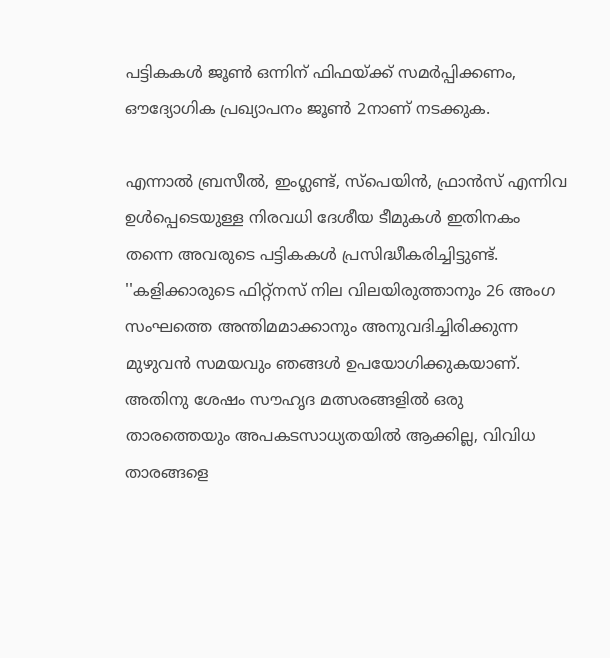പട്ടികകള്‍ ജൂണ്‍ ഒന്നിന് ഫിഫയ്ക്ക് സമര്‍പ്പിക്കണം, ഔദ്യോഗിക പ്രഖ്യാപനം ജൂണ്‍ 2നാണ് നടക്കുക.

എന്നാല്‍ ബ്രസീല്‍, ഇംഗ്ലണ്ട്, സ്‌പെയിന്‍, ഫ്രാന്‍സ് എന്നിവ ഉള്‍പ്പെടെയുള്ള നിരവധി ദേശീയ ടീമുകള്‍ ഇതിനകം തന്നെ അവരുടെ പട്ടികകള്‍ പ്രസിദ്ധീകരിച്ചിട്ടുണ്ട്. ''കളിക്കാരുടെ ഫിറ്റ്‌നസ് നില വിലയിരുത്താനും 26 അംഗ സംഘത്തെ അന്തിമമാക്കാനും അനുവദിച്ചിരിക്കുന്ന മുഴുവന്‍ സമയവും ഞങ്ങള്‍ ഉപയോഗിക്കുകയാണ്. അതിനു ശേഷം സൗഹൃദ മത്സരങ്ങളില്‍ ഒരു താരത്തെയും അപകടസാധ്യതയില്‍ ആക്കില്ല, വിവിധ താരങ്ങളെ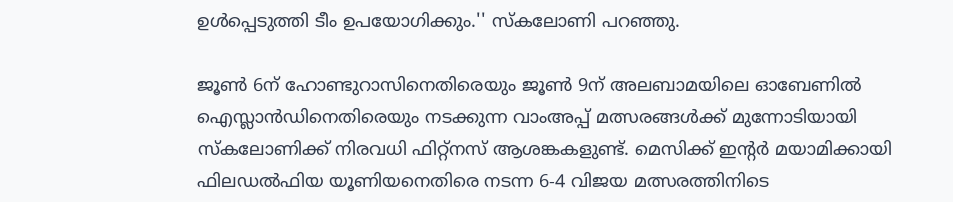ഉള്‍പ്പെടുത്തി ടീം ഉപയോഗിക്കും.'' സ്‌കലോണി പറഞ്ഞു.

ജൂണ്‍ 6ന് ഹോണ്ടുറാസിനെതിരെയും ജൂണ്‍ 9ന് അലബാമയിലെ ഓബേണില്‍ ഐസ്ലാന്‍ഡിനെതിരെയും നടക്കുന്ന വാംഅപ്പ് മത്സരങ്ങള്‍ക്ക് മുന്നോടിയായി സ്‌കലോണിക്ക് നിരവധി ഫിറ്റ്‌നസ് ആശങ്കകളുണ്ട്. മെസിക്ക് ഇന്റര്‍ മയാമിക്കായി ഫിലഡല്‍ഫിയ യൂണിയനെതിരെ നടന്ന 6-4 വിജയ മത്സരത്തിനിടെ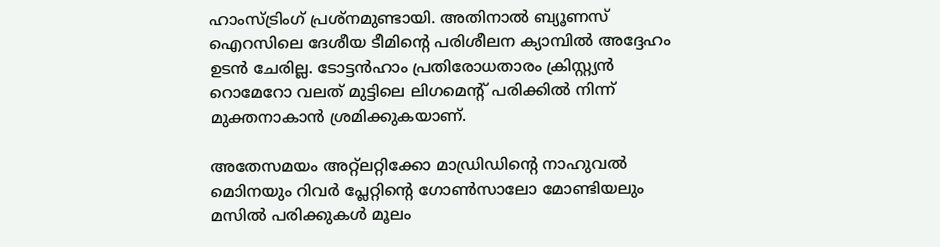ഹാംസ്ട്രിംഗ് പ്രശ്‌നമുണ്ടായി. അതിനാല്‍ ബ്യൂണസ് ഐറസിലെ ദേശീയ ടീമിന്റെ പരിശീലന ക്യാമ്പില്‍ അദ്ദേഹം ഉടന്‍ ചേരില്ല. ടോട്ടന്‍ഹാം പ്രതിരോധതാരം ക്രിസ്റ്റ്യന്‍ റൊമേറോ വലത് മുട്ടിലെ ലിഗമെന്റ് പരിക്കില്‍ നിന്ന് മുക്തനാകാന്‍ ശ്രമിക്കുകയാണ്.

അതേസമയം അറ്റ്ലറ്റിക്കോ മാഡ്രിഡിന്റെ നാഹുവല്‍ മൊിനയും റിവര്‍ പ്ലേറ്റിന്റെ ഗോണ്‍സാലോ മോണ്ടിയലും മസില്‍ പരിക്കുകള്‍ മൂലം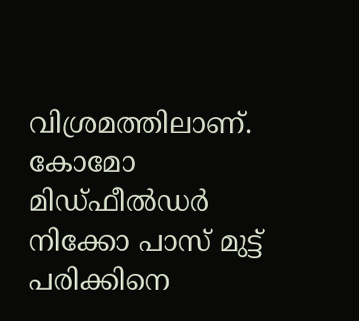വിശ്രമത്തിലാണ്. കോമോ മിഡ്ഫീല്‍ഡര്‍ നിക്കോ പാസ് മുട്ട് പരിക്കിനെ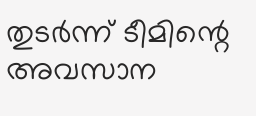തുടര്‍ന്ന് ടീമിന്റെ അവസാന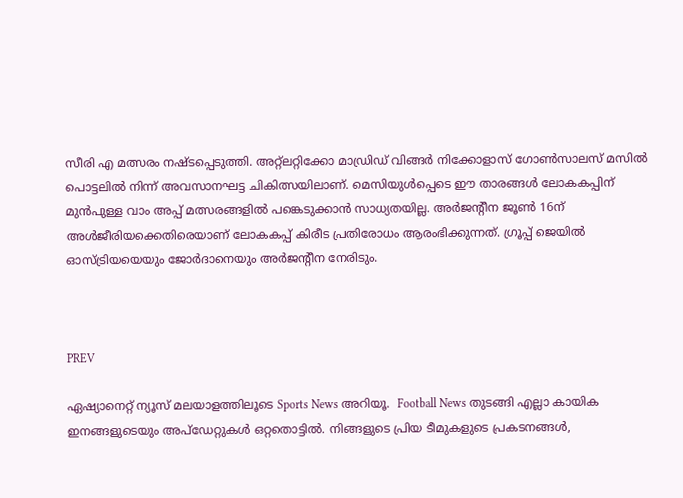സീരി എ മത്സരം നഷ്ടപ്പെടുത്തി. അറ്റ്ലറ്റിക്കോ മാഡ്രിഡ് വിങ്ങര്‍ നിക്കോളാസ് ഗോണ്‍സാലസ് മസില്‍ പൊട്ടലില്‍ നിന്ന് അവസാനഘട്ട ചികിത്സയിലാണ്. മെസിയുള്‍പ്പെടെ ഈ താരങ്ങള്‍ ലോകകപ്പിന് മുന്‍പുള്ള വാം അപ്പ് മത്സരങ്ങളില്‍ പങ്കെടുക്കാന്‍ സാധ്യതയില്ല. അര്‍ജന്റീന ജൂണ്‍ 16ന് അള്‍ജീരിയക്കെതിരെയാണ് ലോകകപ്പ് കിരീട പ്രതിരോധം ആരംഭിക്കുന്നത്. ഗ്രൂപ്പ് ജെയില്‍ ഓസ്ട്രിയയെയും ജോര്‍ദാനെയും അര്‍ജന്റീന നേരിടും.



PREV

ഏഷ്യാനെറ്റ് ന്യൂസ് മലയാളത്തിലൂടെ Sports News അറിയൂ.  Football News തുടങ്ങി എല്ലാ കായിക ഇനങ്ങളുടെയും അപ്‌ഡേറ്റുകൾ ഒറ്റതൊട്ടിൽ. നിങ്ങളുടെ പ്രിയ ടീമുകളുടെ പ്രകടനങ്ങൾ,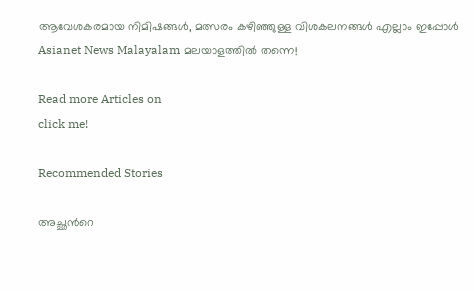ആവേശകരമായ നിമിഷങ്ങൾ, മത്സരം കഴിഞ്ഞുള്ള വിശകലനങ്ങൾ എല്ലാം ഇപ്പോൾ Asianet News Malayalam മലയാളത്തിൽ തന്നെ!

Read more Articles on
click me!

Recommended Stories

അച്ഛന്‍റെ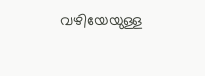വഴിയേയുള്ള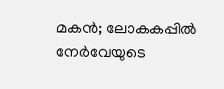മകന്‍; ലോകകപ്പില്‍ നേര്‍വേയുടെ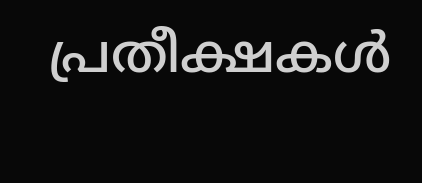പ്രതീക്ഷകള്‍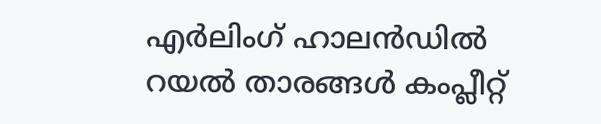എർലിംഗ് ഹാലൻഡില്‍
റയല്‍ താരങ്ങള്‍ കംപ്ലീറ്റ്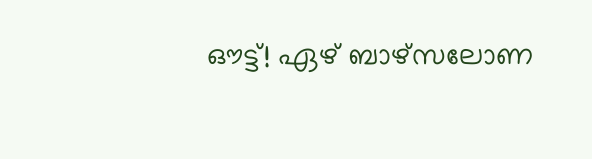ഔട്ട്! ഏഴ് ബാഴ്‌സലോണ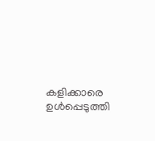കളിക്കാരെ ഉള്‍പ്പെടുത്തി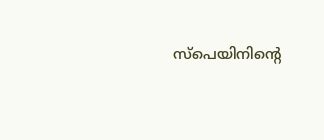സ്‌പെയിനിന്‍റെ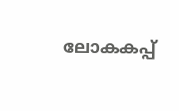ലോകകപ്പ്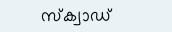സ്‌ക്വാഡ്